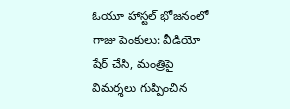ఓయూ హాస్టల్ భోజనంలో గాజు పెంకులు: వీడియో షేర్ చేసి, మంత్రిపై విమర్శలు గుప్పించిన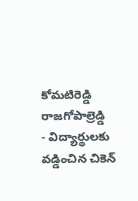కోమటిరెడ్డి రాజగోపాల్రెడ్డి
- విద్యార్థులకు వడ్డించిన చికెన్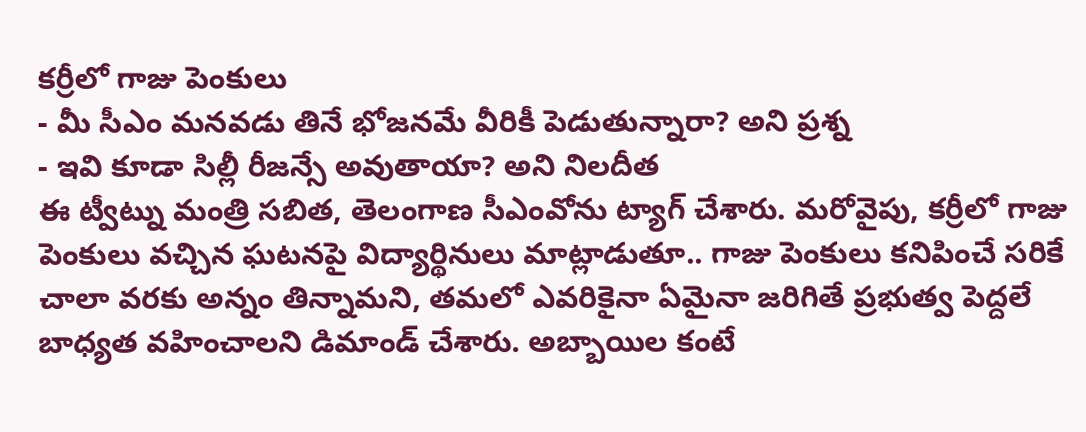కర్రీలో గాజు పెంకులు
- మీ సీఎం మనవడు తినే భోజనమే వీరికీ పెడుతున్నారా? అని ప్రశ్న
- ఇవి కూడా సిల్లీ రీజన్సే అవుతాయా? అని నిలదీత
ఈ ట్వీట్ను మంత్రి సబిత, తెలంగాణ సీఎంవోను ట్యాగ్ చేశారు. మరోవైపు, కర్రీలో గాజు పెంకులు వచ్చిన ఘటనపై విద్యార్థినులు మాట్లాడుతూ.. గాజు పెంకులు కనిపించే సరికే చాలా వరకు అన్నం తిన్నామని, తమలో ఎవరికైనా ఏమైనా జరిగితే ప్రభుత్వ పెద్దలే బాధ్యత వహించాలని డిమాండ్ చేశారు. అబ్బాయిల కంటే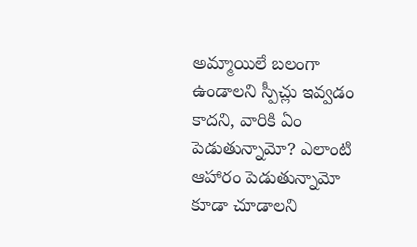అమ్మాయిలే బలంగా ఉండాలని స్పీచ్లు ఇవ్వడం కాదని, వారికి ఏం పెడుతున్నామో? ఎలాంటి ఆహారం పెడుతున్నామో కూడా చూడాలని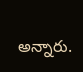అన్నారు.